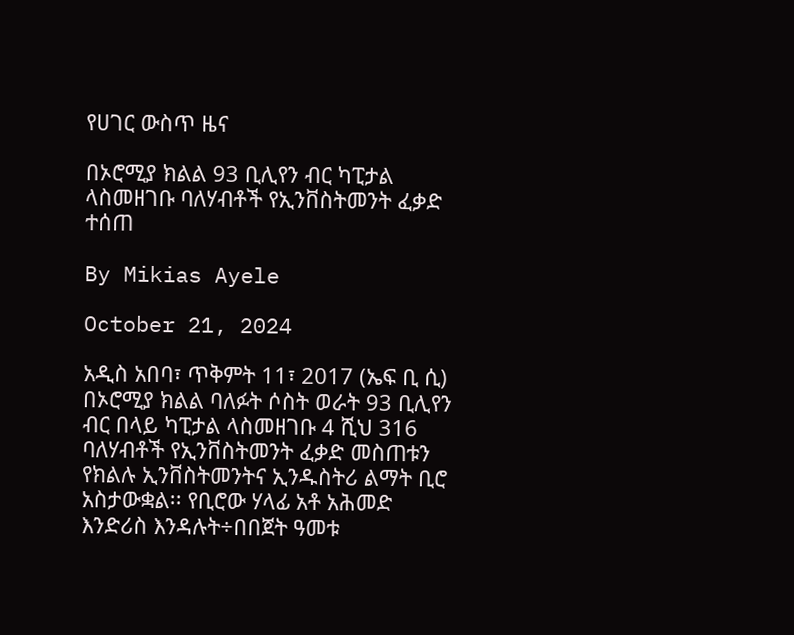የሀገር ውስጥ ዜና

በኦሮሚያ ክልል 93 ቢሊየን ብር ካፒታል ላስመዘገቡ ባለሃብቶች የኢንቨስትመንት ፈቃድ ተሰጠ

By Mikias Ayele

October 21, 2024

አዲስ አበባ፣ ጥቅምት 11፣ 2017 (ኤፍ ቢ ሲ) በኦሮሚያ ክልል ባለፉት ሶስት ወራት 93 ቢሊየን ብር በላይ ካፒታል ላስመዘገቡ 4 ሺህ 316 ባለሃብቶች የኢንቨስትመንት ፈቃድ መስጠቱን የክልሉ ኢንቨስትመንትና ኢንዱስትሪ ልማት ቢሮ አስታውቋል፡፡ የቢሮው ሃላፊ አቶ አሕመድ እንድሪስ እንዳሉት÷በበጀት ዓመቱ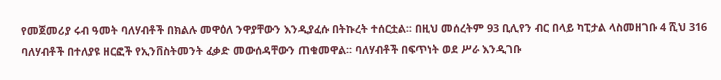የመጀመሪያ ሩብ ዓመት ባለሃብቶች በክልሉ መዋዕለ ንዋያቸውን እንዲያፈሱ በትኩረት ተሰርቷል፡፡ በዚህ መሰረትም 93 ቢሊየን ብር በላይ ካፒታል ላስመዘገቡ 4 ሺህ 316 ባለሃብቶች በተለያዩ ዘርፎች የኢንቨስትመንት ፈቃድ መውሰዳቸውን ጠቁመዋል፡፡ ባለሃብቶች በፍጥነት ወደ ሥራ እንዲገቡ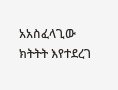አአስፈላጊው ክትትት እየተደረገ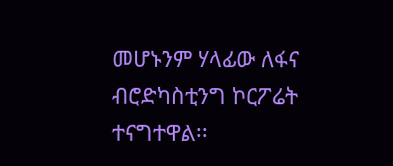መሆኑንም ሃላፊው ለፋና ብሮድካስቲንግ ኮርፖሬት ተናግተዋል፡፡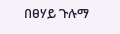በፀሃይ ጉሉማ